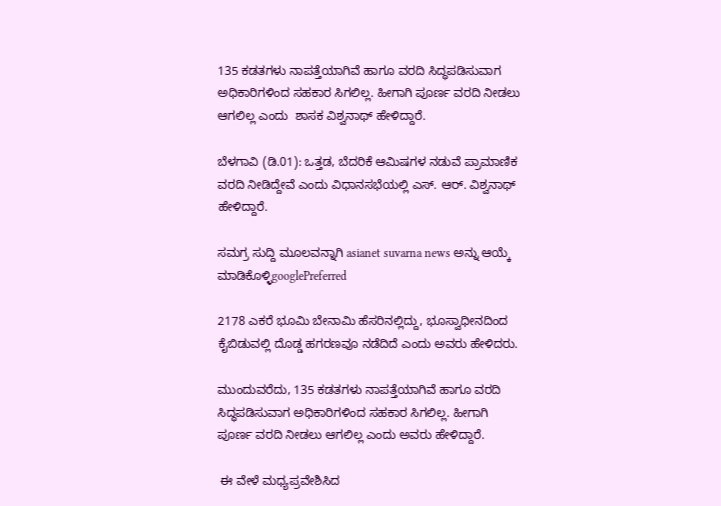135 ಕಡತಗಳು ನಾಪತ್ತೆಯಾಗಿವೆ ಹಾಗೂ ವರದಿ ಸಿದ್ಧಪಡಿಸುವಾಗ ಅಧಿಕಾರಿಗಳಿಂದ ಸಹಕಾರ ಸಿಗಲಿಲ್ಲ. ಹೀಗಾಗಿ ಪೂರ್ಣ ವರದಿ ನೀಡಲು ಆಗಲಿಲ್ಲ ಎಂದು  ಶಾಸಕ ವಿಶ್ವನಾಥ್ ಹೇಳಿದ್ದಾರೆ.

ಬೆಳಗಾವಿ (ಡಿ.01): ಒತ್ತಡ, ಬೆದರಿಕೆ ಆಮಿಷಗಳ ನಡುವೆ ಪ್ರಾಮಾಣಿಕ ವರದಿ ನೀಡಿದ್ದೇವೆ ಎಂದು ವಿಧಾನಸಭೆಯಲ್ಲಿ ಎಸ್. ಆರ್. ವಿಶ್ವನಾಥ್ ಹೇಳಿದ್ದಾರೆ.

ಸಮಗ್ರ ಸುದ್ದಿ ಮೂಲವನ್ನಾಗಿ asianet suvarna news ಅನ್ನು ಆಯ್ಕೆ ಮಾಡಿಕೊಳ್ಳಿgooglePreferred

2178 ಎಕರೆ ಭೂಮಿ ಬೇನಾಮಿ ಹೆಸರಿನಲ್ಲಿದ್ದು, ಭೂಸ್ವಾಧೀನದಿಂದ ಕೈಬಿಡುವಲ್ಲಿ ದೊಡ್ಡ ಹಗರಣವೂ ನಡೆದಿದೆ ಎಂದು ಅವರು ಹೇಳಿದರು.

ಮುಂದುವರೆದು, 135 ಕಡತಗಳು ನಾಪತ್ತೆಯಾಗಿವೆ ಹಾಗೂ ವರದಿ ಸಿದ್ಧಪಡಿಸುವಾಗ ಅಧಿಕಾರಿಗಳಿಂದ ಸಹಕಾರ ಸಿಗಲಿಲ್ಲ. ಹೀಗಾಗಿ ಪೂರ್ಣ ವರದಿ ನೀಡಲು ಆಗಲಿಲ್ಲ ಎಂದು ಅವರು ಹೇಳಿದ್ದಾರೆ.

 ಈ ವೇಳೆ ಮಧ್ಯಪ್ರವೇಶಿಸಿದ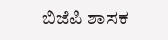ಬಿಜೆಪಿ ಶಾಸಕ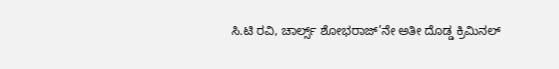ಸಿ.ಟಿ ರವಿ, ಚಾರ್ಲ್ಸ್ ಶೋಭರಾಜ್’ನೇ ಅತೀ ದೊಡ್ಡ ಕ್ರಿಮಿನಲ್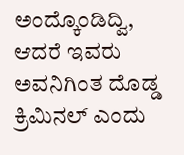ಅಂದ್ಕೊಂಡಿದ್ವಿ, ಆದರೆ ಇವರು ಅವನಿಗಿಂತ ದೊಡ್ಡ ಕ್ರಿಮಿನಲ್ ಎಂದು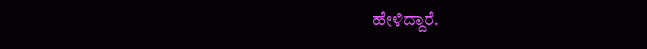ಹೇಳಿದ್ದಾರೆ.